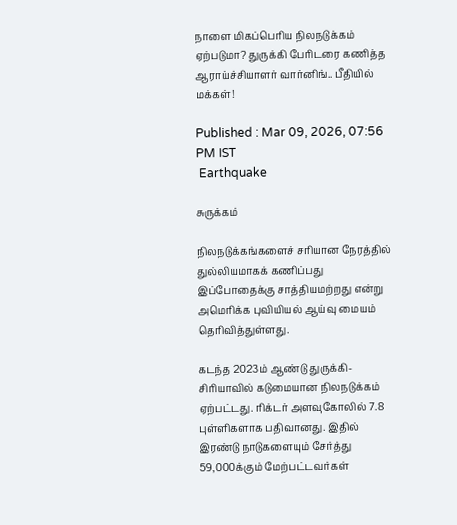நாளை மிகப்பெரிய நிலநடுக்கம் ஏற்படுமா? துருக்கி பேரிடரை கணித்த ஆராய்ச்சியாளர் வார்னிங்.. பீதியில் மக்கள்!

Published : Mar 09, 2026, 07:56 PM IST
 Earthquake

சுருக்கம்

நிலநடுக்கங்களைச் சரியான நேரத்தில் துல்லியமாகக் கணிப்பது இப்போதைக்கு சாத்தியமற்றது என்று அமெரிக்க புவியியல் ஆய்வு மையம் தெரிவித்துள்ளது.

கடந்த 2023ம் ஆண்டு துருக்கி-சிரியாவில் கடுமையான நிலநடுக்கம் ஏற்பட்டது. ரிக்டர் அளவுகோலில் 7.8 புள்ளிகளாக பதிவானது. இதில் இரண்டு நாடுகளையும் சேர்த்து 59,000க்கும் மேற்பட்டவர்கள்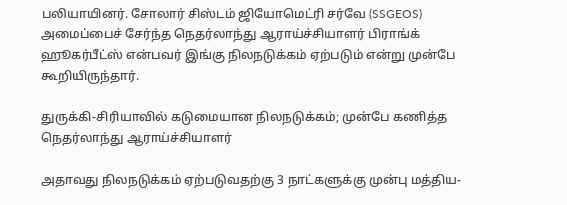பலியாயினர். சோலார் சிஸ்டம் ஜியோமெட்ரி சர்வே (SSGEOS) அமைப்பைச் சேர்ந்த நெதர்லாந்து ஆராய்ச்சியாளர் பிராங்க் ஹூகர்பீட்ஸ் என்பவர் இங்கு நிலநடுக்கம் ஏற்படும் என்று முன்பே கூறியிருந்தார்.

துருக்கி-சிரியாவில் கடுமையான நிலநடுக்கம்; முன்பே கணித்த நெதர்லாந்து ஆராய்ச்சியாளர்

அதாவது நிலநடுக்கம் ஏற்படுவதற்கு 3 நாட்களுக்கு முன்பு மத்திய-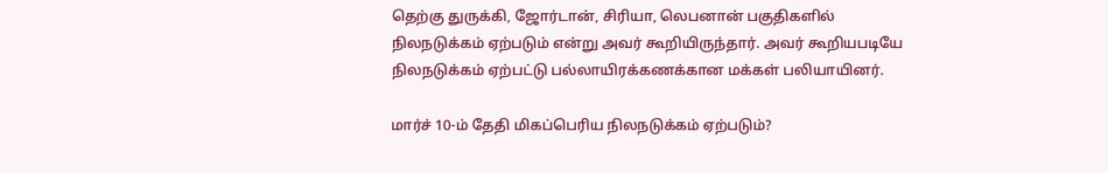தெற்கு துருக்கி, ஜோர்டான், சிரியா, லெபனான் பகுதிகளில் நிலநடுக்கம் ஏற்படும் என்று அவர் கூறியிருந்தார். அவர் கூறியபடியே நிலநடுக்கம் ஏற்பட்டு பல்லாயிரக்கணக்கான மக்கள் பலியாயினர்.

மார்ச் 10-ம் தேதி மிகப்பெரிய நிலநடுக்கம் ஏற்படும்?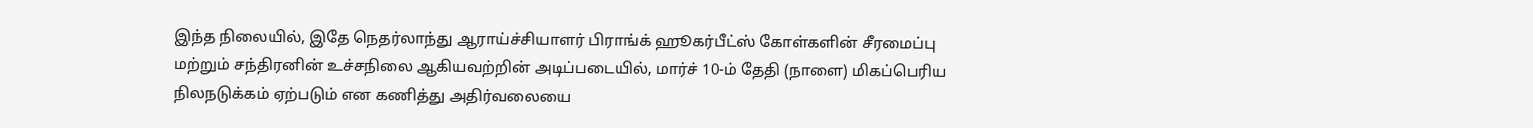இந்த நிலையில், இதே நெதர்லாந்து ஆராய்ச்சியாளர் பிராங்க் ஹூகர்பீட்ஸ் கோள்களின் சீரமைப்பு மற்றும் சந்திரனின் உச்சநிலை ஆகியவற்றின் அடிப்படையில், மார்ச் 10-ம் தேதி (நாளை) மிகப்பெரிய நிலநடுக்கம் ஏற்படும் என கணித்து அதிர்வலையை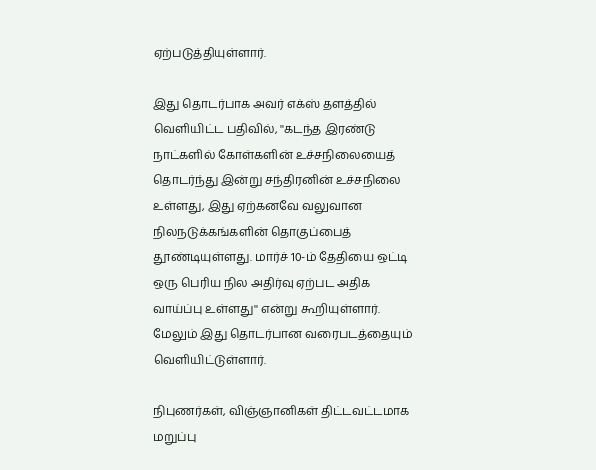ஏற்படுத்தியுள்ளார்.

இது தொடர்பாக அவர் எக்ஸ் தளத்தில் வெளியிட்ட பதிவில், ''கடந்த இரண்டு நாட்களில் கோள்களின் உச்சநிலையைத் தொடர்ந்து இன்று சந்திரனின் உச்சநிலை உள்ளது, இது ஏற்கனவே வலுவான நிலநடுக்கங்களின் தொகுப்பைத் தூண்டியுள்ளது. மார்ச் 10-ம் தேதியை ஒட்டி ஒரு பெரிய நில அதிர்வு ஏற்பட அதிக வாய்ப்பு உள்ளது'' என்று கூறியுள்ளார். மேலும் இது தொடர்பான வரைபடத்தையும் வெளியிட்டுள்ளார்.

நிபுணர்கள், விஞ்ஞானிகள் திட்டவட்டமாக மறுப்பு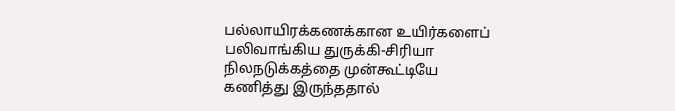பல்லாயிரக்கணக்கான உயிர்களைப் பலிவாங்கிய துருக்கி-சிரியா நிலநடுக்கத்தை முன்கூட்டியே கணித்து இருந்ததால்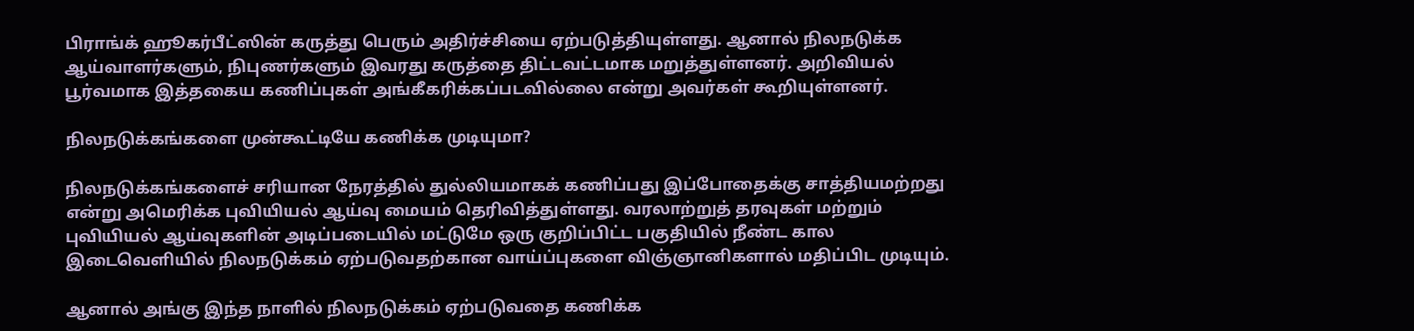பிராங்க் ஹூகர்பீட்ஸின் கருத்து பெரும் அதிர்ச்சியை ஏற்படுத்தியுள்ளது. ஆனால் நிலநடுக்க ஆய்வாளர்களும், நிபுணர்களும் இவரது கருத்தை திட்டவட்டமாக மறுத்துள்ளனர். அறிவியல் பூர்வமாக இத்தகைய கணிப்புகள் அங்கீகரிக்கப்படவில்லை என்று அவர்கள் கூறியுள்ளனர்.

நிலநடுக்கங்களை முன்கூட்டியே கணிக்க முடியுமா?

நிலநடுக்கங்களைச் சரியான நேரத்தில் துல்லியமாகக் கணிப்பது இப்போதைக்கு சாத்தியமற்றது என்று அமெரிக்க புவியியல் ஆய்வு மையம் தெரிவித்துள்ளது. வரலாற்றுத் தரவுகள் மற்றும் புவியியல் ஆய்வுகளின் அடிப்படையில் மட்டுமே ஒரு குறிப்பிட்ட பகுதியில் நீண்ட கால இடைவெளியில் நிலநடுக்கம் ஏற்படுவதற்கான வாய்ப்புகளை விஞ்ஞானிகளால் மதிப்பிட முடியும்.

ஆனால் அங்கு இந்த நாளில் நிலநடுக்கம் ஏற்படுவதை கணிக்க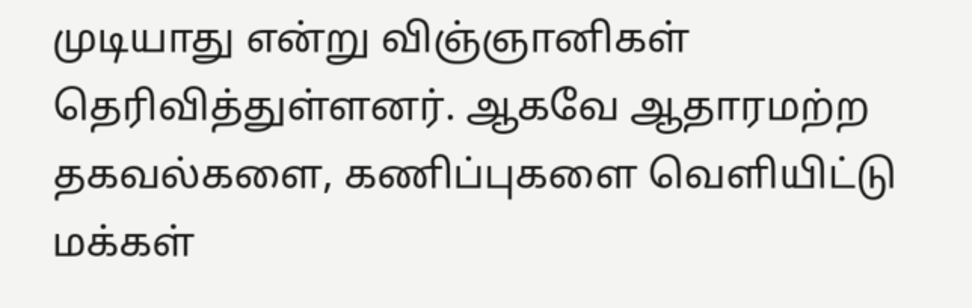முடியாது என்று விஞ்ஞானிகள் தெரிவித்துள்ளனர். ஆகவே ஆதாரமற்ற தகவல்களை, கணிப்புகளை வெளியிட்டு மக்கள்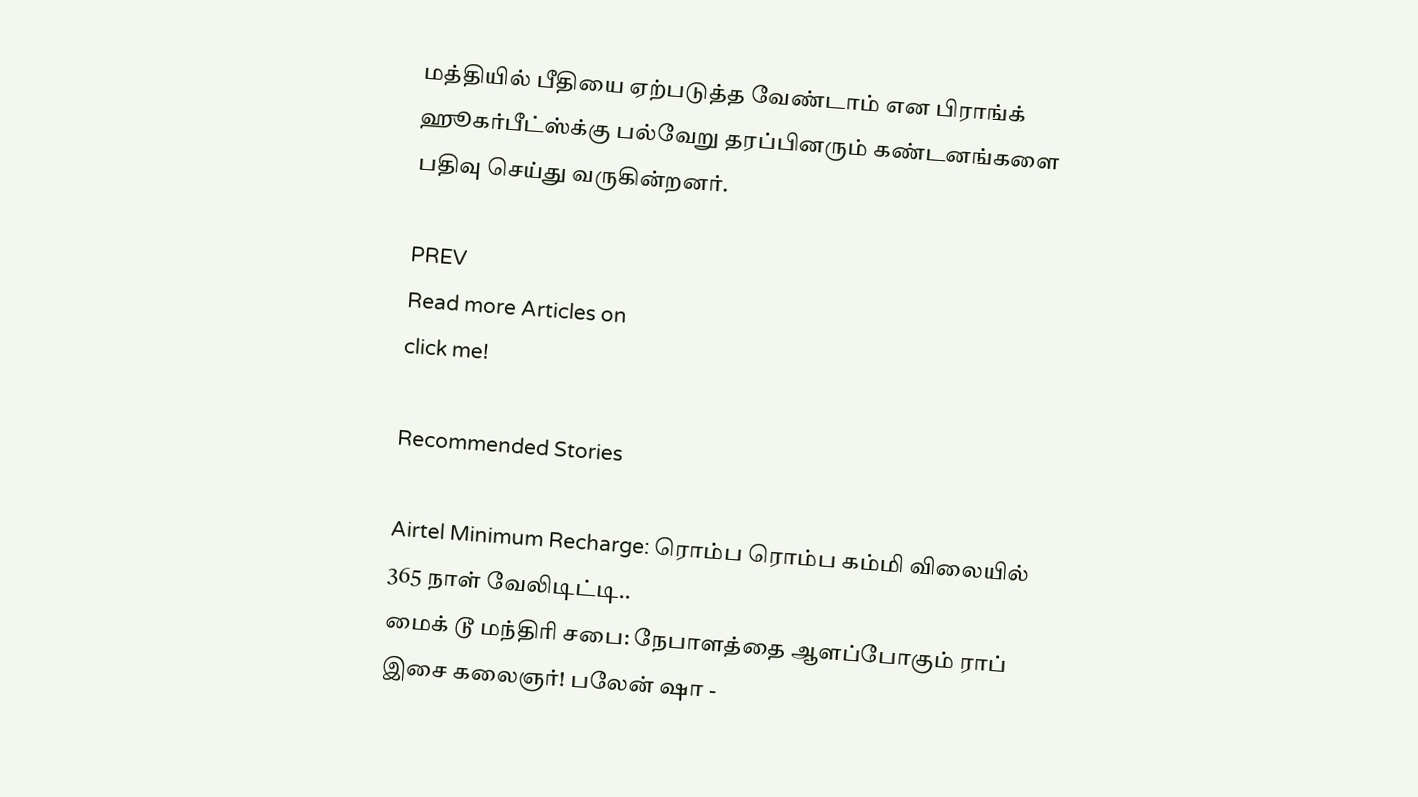மத்தியில் பீதியை ஏற்படுத்த வேண்டாம் என பிராங்க் ஹூகர்பீட்ஸ்க்கு பல்வேறு தரப்பினரும் கண்டனங்களை பதிவு செய்து வருகின்றனர்.

PREV
Read more Articles on
click me!

Recommended Stories

Airtel Minimum Recharge: ரொம்ப ரொம்ப கம்மி விலையில் 365 நாள் வேலிடிட்டி..
மைக் டூ மந்திரி சபை: நேபாளத்தை ஆளப்போகும் ராப் இசை கலைஞர்! பலேன் ஷா -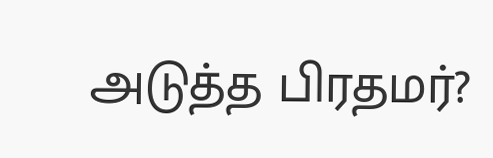அடுத்த பிரதமர்?